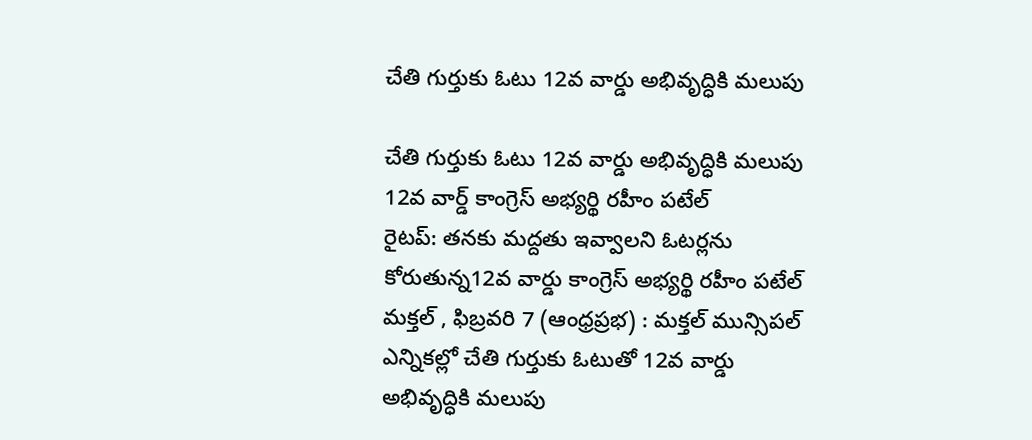చేతి గుర్తుకు ఓటు 12వ వార్డు అభివృద్ధికి మలుపు

చేతి గుర్తుకు ఓటు 12వ వార్డు అభివృద్ధికి మలుపు
12వ వార్డ్ కాంగ్రెస్ అభ్యర్థి రహీం పటేల్
రైటప్: తనకు మద్దతు ఇవ్వాలని ఓటర్లను కోరుతున్న12వ వార్డు కాంగ్రెస్ అభ్యర్థి రహీం పటేల్
మక్తల్ , ఫిబ్రవరి 7 (ఆంధ్రప్రభ) : మక్తల్ మున్సిపల్ ఎన్నికల్లో చేతి గుర్తుకు ఓటుతో 12వ వార్డు అభివృద్ధికి మలుపు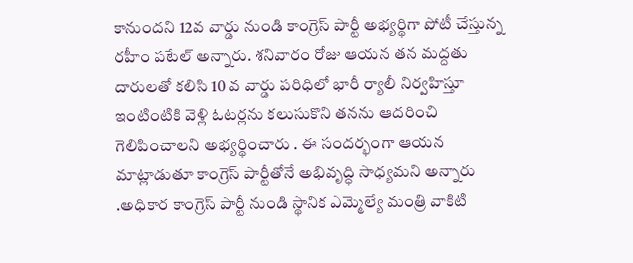కానుందని 12వ వార్డు నుండి కాంగ్రెస్ పార్టీ అభ్యర్థిగా పోటీ చేస్తున్న రహీం పటేల్ అన్నారు. శనివారం రోజు ఆయన తన మద్దతు దారులతో కలిసి 10 వ వార్డు పరిధిలో భారీ ర్యాలీ నిర్వహిస్తూ ఇంటింటికి వెళ్లి ఓటర్లను కలుసుకొని తనను ఆదరించి గెలిపించాలని అభ్యర్థించారు . ఈ సందర్భంగా ఆయన మాట్లాడుతూ కాంగ్రెస్ పార్టీతోనే అభివృద్ధి సాధ్యమని అన్నారు .అధికార కాంగ్రెస్ పార్టీ నుండి స్థానిక ఎమ్మెల్యే మంత్రి వాకిటి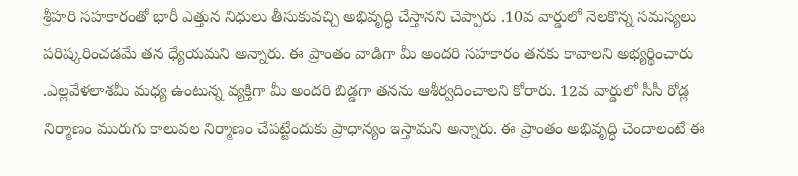శ్రీహరి సహకారంతో భారీ ఎత్తున నిధులు తీసుకువచ్చి అభివృద్ధి చేస్తానని చెప్పారు .10వ వార్డులో నెలకొన్న సమస్యలు పరిష్కరించడమే తన ధ్యేయమని అన్నారు. ఈ ప్రాంతం వాడిగా మీ అందరి సహకారం తనకు కావాలని అభ్యర్థించారు .ఎల్లవేళలాశమీ మధ్య ఉంటున్న వ్యక్తిగా మీ అందరి బిడ్డగా తనను ఆశీర్వదించాలని కోరారు. 12వ వార్డులో సీసీ రోడ్ల నిర్మాణం మురుగు కాలువల నిర్మాణం చేపట్టేందుకు ప్రాధాన్యం ఇస్తామని అన్నారు. ఈ ప్రాంతం అభివృద్ధి చెందాలంటే ఈ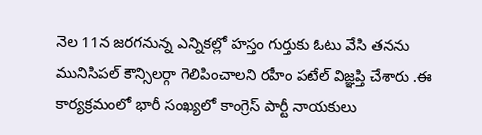నెల 11న జరగనున్న ఎన్నికల్లో హస్తం గుర్తుకు ఓటు వేసి తనను మునిసిపల్ కౌన్సిలర్గా గెలిపించాలని రహీం పటేల్ విజ్ఞప్తి చేశారు .ఈ కార్యక్రమంలో భారీ సంఖ్యలో కాంగ్రెస్ పార్టీ నాయకులు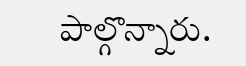పాల్గొన్నారు.